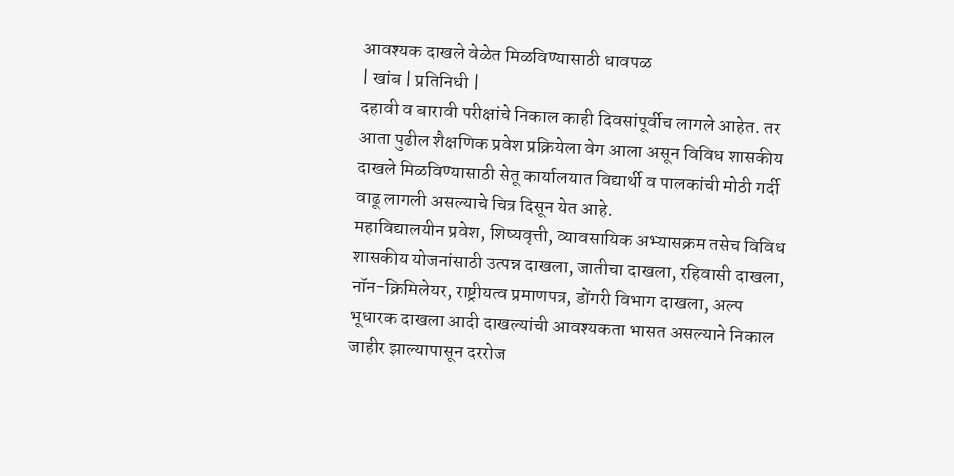आवश्यक दाखले वेळेत मिळविण्यासाठी धावपळ
| खांब | प्रतिनिधी |
दहावी व बारावी परीक्षांचे निकाल काही दिवसांपूर्वीच लागले आहेत. तर आता पुढील शैक्षणिक प्रवेश प्रक्रियेला वेग आला असून विविध शासकीय दाखले मिळविण्यासाठी सेतू कार्यालयात विद्यार्थी व पालकांची मोठी गर्दी वाढू लागली असल्याचे चित्र दिसून येत आहे.
महाविद्यालयीन प्रवेश, शिष्यवृत्ती, व्यावसायिक अभ्यासक्रम तसेच विविध शासकीय योजनांसाठी उत्पन्न दाखला, जातीचा दाखला, रहिवासी दाखला, नॉन-क्रिमिलेयर, राष्ट्रीयत्व प्रमाणपत्र, डोंगरी विभाग दाखला, अल्प भूधारक दाखला आदी दाखल्यांची आवश्यकता भासत असल्याने निकाल जाहीर झाल्यापासून दररोज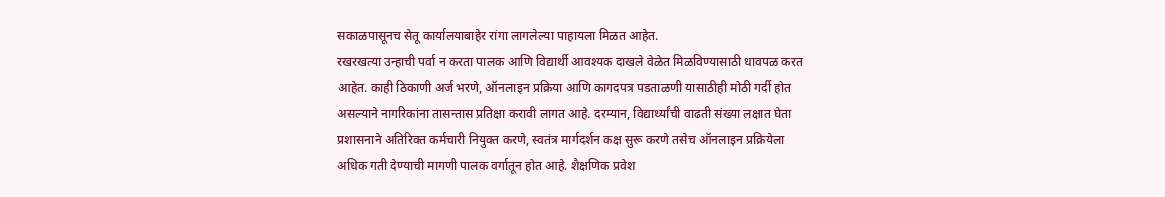सकाळपासूनच सेतू कार्यालयाबाहेर रांगा लागलेल्या पाहायला मिळत आहेत.
रखरखत्या उन्हाची पर्वा न करता पालक आणि विद्यार्थी आवश्यक दाखले वेळेत मिळविण्यासाठी धावपळ करत आहेत. काही ठिकाणी अर्ज भरणे, ऑनलाइन प्रक्रिया आणि कागदपत्र पडताळणी यासाठीही मोठी गर्दी होत असल्याने नागरिकांना तासन्तास प्रतिक्षा करावी लागत आहे. दरम्यान, विद्यार्थ्यांची वाढती संख्या लक्षात घेता प्रशासनाने अतिरिक्त कर्मचारी नियुक्त करणे, स्वतंत्र मार्गदर्शन कक्ष सुरू करणे तसेच ऑनलाइन प्रक्रियेला अधिक गती देण्याची मागणी पालक वर्गातून होत आहे. शैक्षणिक प्रवेश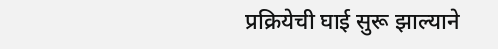प्रक्रियेची घाई सुरू झाल्याने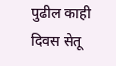पुढील काही दिवस सेतू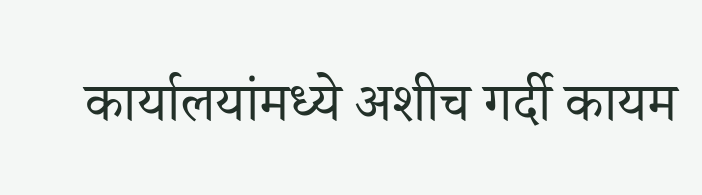कार्यालयांमध्ये अशीच गर्दी कायम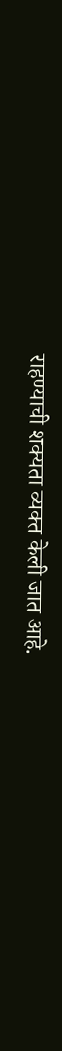राहण्याची शक्यता व्यक्त केली जात आहे.